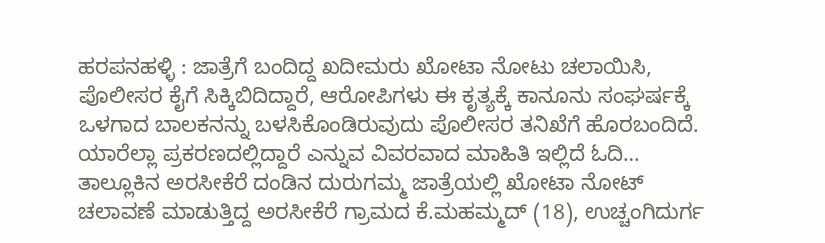ಹರಪನಹಳ್ಳಿ : ಜಾತ್ರೆಗೆ ಬಂದಿದ್ದ ಖದೀಮರು ಖೋಟಾ ನೋಟು ಚಲಾಯಿಸಿ, ಪೊಲೀಸರ ಕೈಗೆ ಸಿಕ್ಕಿಬಿದಿದ್ದಾರೆ, ಆರೋಪಿಗಳು ಈ ಕೃತ್ಯಕ್ಕೆ ಕಾನೂನು ಸಂಘರ್ಷಕ್ಕೆ ಒಳಗಾದ ಬಾಲಕನನ್ನು ಬಳಸಿಕೊಂಡಿರುವುದು ಪೊಲೀಸರ ತನಿಖೆಗೆ ಹೊರಬಂದಿದೆ. ಯಾರೆಲ್ಲಾ ಪ್ರಕರಣದಲ್ಲಿದ್ದಾರೆ ಎನ್ನುವ ವಿವರವಾದ ಮಾಹಿತಿ ಇಲ್ಲಿದೆ ಓದಿ…
ತಾಲ್ಲೂಕಿನ ಅರಸೀಕೆರೆ ದಂಡಿನ ದುರುಗಮ್ಮ ಜಾತ್ರೆಯಲ್ಲಿ ಖೋಟಾ ನೋಟ್ ಚಲಾವಣೆ ಮಾಡುತ್ತಿದ್ದ ಅರಸೀಕೆರೆ ಗ್ರಾಮದ ಕೆ.ಮಹಮ್ಮದ್ (18), ಉಚ್ಚಂಗಿದುರ್ಗ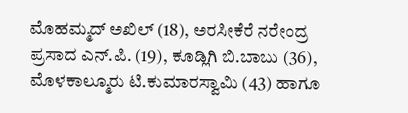ಮೊಹಮ್ಮದ್ ಅಖಿಲ್ (18), ಅರಸೀಕೆರೆ ನರೇಂದ್ರ ಪ್ರಸಾದ ಎನ್.ಪಿ. (19), ಕೂಡ್ಲಿಗಿ ಬಿ.ಬಾಬು (36), ಮೊಳಕಾಲ್ಮೂರು ಟಿ.ಕುಮಾರಸ್ವಾಮಿ (43) ಹಾಗೂ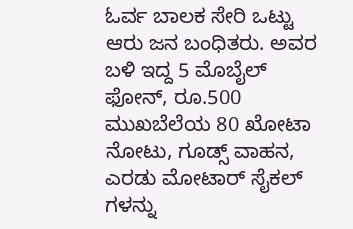ಓರ್ವ ಬಾಲಕ ಸೇರಿ ಒಟ್ಟು ಆರು ಜನ ಬಂಧಿತರು. ಅವರ ಬಳಿ ಇದ್ದ 5 ಮೊಬೈಲ್ ಫೋನ್, ರೂ.500 ಮುಖಬೆಲೆಯ 80 ಖೋಟಾ ನೋಟು, ಗೂಡ್ಸ್ ವಾಹನ, ಎರಡು ಮೋಟಾರ್ ಸೈಕಲ್ ಗಳನ್ನು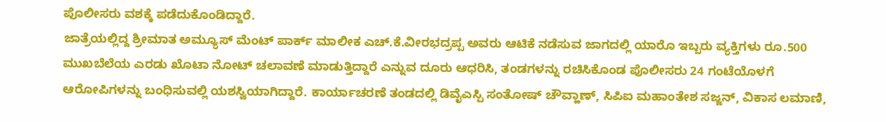ಪೊಲೀಸರು ವಶಕ್ಕೆ ಪಡೆದುಕೊಂಡಿದ್ದಾರೆ.
ಜಾತ್ರೆಯಲ್ಲಿದ್ದ ಶ್ರೀಮಾತ ಅಮ್ಯೂಸ್ ಮೆಂಟ್ ಪಾರ್ಕ್ ಮಾಲೀಕ ಎಚ್.ಕೆ.ವೀರಭದ್ರಪ್ಪ ಅವರು ಆಟಿಕೆ ನಡೆಸುವ ಜಾಗದಲ್ಲಿ ಯಾರೊ ಇಬ್ಬರು ವ್ಯಕ್ತಿಗಳು ರೂ.500 ಮುಖಬೆಲೆಯ ಎರಡು ಖೊಟಾ ನೋಟ್ ಚಲಾವಣೆ ಮಾಡುತ್ತಿದ್ದಾರೆ ಎನ್ನುವ ದೂರು ಆಧರಿಸಿ, ತಂಡಗಳನ್ನು ರಚಿಸಿಕೊಂಡ ಪೊಲೀಸರು 24 ಗಂಟೆಯೊಳಗೆ ಆರೋಪಿಗಳನ್ನು ಬಂಧಿಸುವಲ್ಲಿ ಯಶಸ್ವಿಯಾಗಿದ್ದಾರೆ. ಕಾರ್ಯಾಚರಣೆ ತಂಡದಲ್ಲಿ ಡಿವೈಎಸ್ಪಿ ಸಂತೋಷ್ ಚೌವ್ಹಾಣ್, ಸಿಪಿಐ ಮಹಾಂತೇಶ ಸಜ್ಜನ್, ವಿಕಾಸ ಲಮಾಣಿ,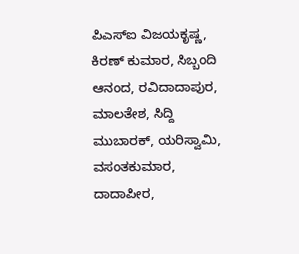ಪಿಎಸ್ಐ ವಿಜಯಕೃಷ್ಣ, ಕಿರಣ್ ಕುಮಾರ, ಸಿಬ್ಬಂದಿ ಆನಂದ, ರವಿದಾದಾಪುರ, ಮಾಲತೇಶ, ಸಿದ್ದಿ ಮುಬಾರಕ್, ಯರಿಸ್ವಾಮಿ, ವಸಂತಕುಮಾರ, ದಾದಾಪೀರ,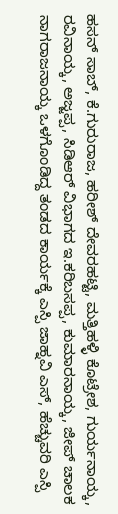ಹಸನ್ ಸಾಬ್, ಕೆ.ಗುರುರಾಜ, ಹರೀಶ್ ದೇವರಹಟ್ಟಿ, ಮತ್ತಿಹಳ್ಳಿ ಕೊಟ್ರೇಶ, ಗುರ್ಯನಾಯ್ಕ, ರವಿನಾಯ್ಕ, ಅಜ್ಜಪ್ಪ, ಸಿಡಿಆರ್ ವಿಭಾಗದ ಇ.ಕರಿಬಸಪ್ಪ, ಕುಮಾರನಾಯ್ಕ, ಜೀಪ್ ಚಾಲಕ ನಾಗರಾಜನಾಯ್ಕ ಒಳಗೊಂಡಿದ್ದ ತಂಡದ ಕಾರ್ಯಕ್ಕೆ ಎಸ್ಪಿ ಜಾಹ್ನವಿ ಎಸ್, ಹೆಚ್ಚುವರಿ ಎಸ್ಪಿ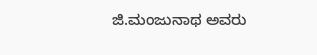ಜಿ.ಮಂಜುನಾಥ ಅವರು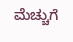ಮೆಚ್ಚುಗೆ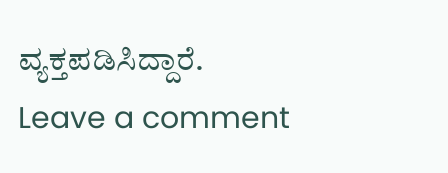ವ್ಯಕ್ತಪಡಿಸಿದ್ದಾರೆ.
Leave a comment